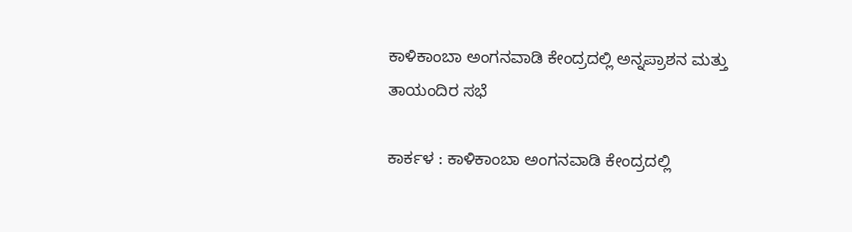ಕಾಳಿಕಾಂಬಾ ಅಂಗನವಾಡಿ ಕೇಂದ್ರದಲ್ಲಿ ಅನ್ನಪ್ರಾಶನ ಮತ್ತು ತಾಯಂದಿರ ಸಭೆ

ಕಾರ್ಕಳ : ಕಾಳಿಕಾಂಬಾ ಅಂಗನವಾಡಿ ಕೇಂದ್ರದಲ್ಲಿ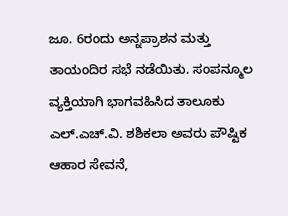ಜೂ. 6ರಂದು ಅನ್ನಪ್ರಾಶನ ಮತ್ತು ತಾಯಂದಿರ ಸಭೆ ನಡೆಯಿತು. ಸಂಪನ್ಮೂಲ ವ್ಯಕ್ತಿಯಾಗಿ ಭಾಗವಹಿಸಿದ ತಾಲೂಕು ಎಲ್.ಎಚ್.ವಿ. ಶಶಿಕಲಾ ಅವರು ಪೌಷ್ಟಿಕ ಆಹಾರ ಸೇವನೆ,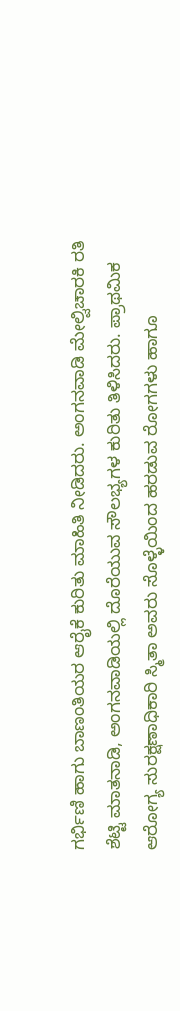ಗರ್ಭಿಣಿ ಹಾಗು ಬಾಣಂತಿಯರ ಆರೈಕೆ ಕುರಿತು ಮಾಹಿತಿ ನೀಡಿದರು. ಅಂಗನವಾಡಿ ಮೇಲ್ವಿಚಾರಕಿ ರತಿ ಶೆಟ್ಟಿ ಮಾತನಾಡಿ, ಅಂಗನವಾಡಿಯಲ್ಲಿ ದೊರೆಯುವ ಸೌಲಭ್ಯಗಳ ಕುರಿತು ತಿಳಿಸಿದರು. ಪ್ರಾಥಮಿಕ ಆರೋಗ್ಯ ಸುರಕ್ಷಣಾಧಿಕಾರಿ ಸ್ಮಿತಾ ಅವರು ಸೊಳ್ಳೆಯಿಂದ ಹರಡುವ ರೋಗಗಳು ಹಾಗೂ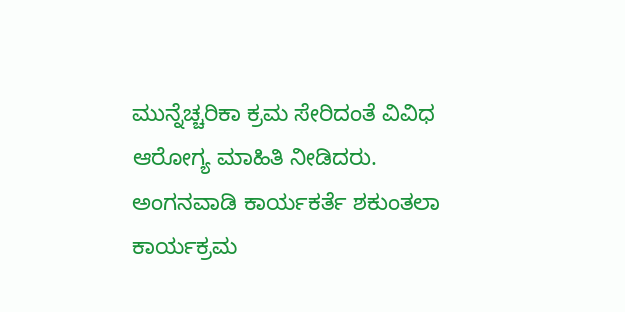ಮುನ್ನೆಚ್ಚರಿಕಾ ಕ್ರಮ ಸೇರಿದಂತೆ ವಿವಿಧ ಆರೋಗ್ಯ ಮಾಹಿತಿ ನೀಡಿದರು. ಅಂಗನವಾಡಿ ಕಾರ್ಯಕರ್ತೆ ಶಕುಂತಲಾ ಕಾರ್ಯಕ್ರಮ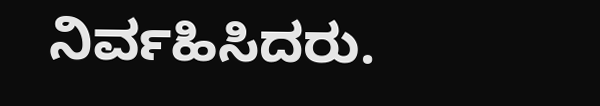ನಿರ್ವಹಿಸಿದರು.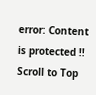error: Content is protected !!
Scroll to Top